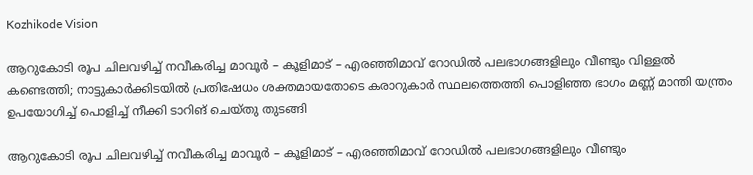Kozhikode Vision

ആറുകോടി രൂപ ചിലവഴിച്ച് നവീകരിച്ച മാവൂര്‍ – കൂളിമാട് – എരഞ്ഞിമാവ് റോഡില്‍ പലഭാഗങ്ങളിലും വീണ്ടും വിള്ളല്‍ കണ്ടെത്തി; നാട്ടുകാര്‍ക്കിടയില്‍ പ്രതിഷേധം ശക്തമായതോടെ കരാറുകാര്‍ സ്ഥലത്തെത്തി പൊളിഞ്ഞ ഭാഗം മണ്ണ് മാന്തി യന്ത്രം ഉപയോഗിച്ച് പൊളിച്ച് നീക്കി ടാറിങ് ചെയ്തു തുടങ്ങി

ആറുകോടി രൂപ ചിലവഴിച്ച് നവീകരിച്ച മാവൂര്‍ – കൂളിമാട് – എരഞ്ഞിമാവ് റോഡില്‍ പലഭാഗങ്ങളിലും വീണ്ടും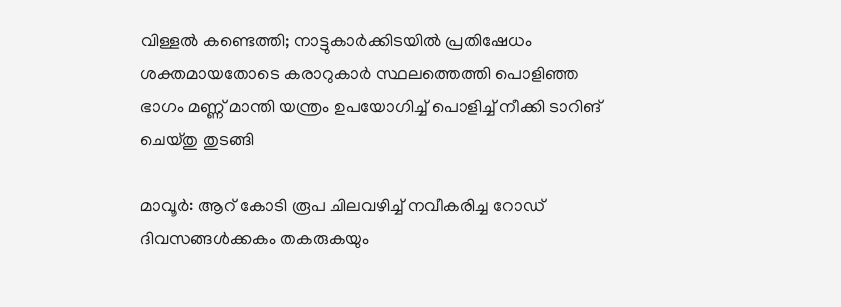വിള്ളല്‍ കണ്ടെത്തി; നാട്ടുകാര്‍ക്കിടയില്‍ പ്രതിഷേധം ശക്തമായതോടെ കരാറുകാര്‍ സ്ഥലത്തെത്തി പൊളിഞ്ഞ ഭാഗം മണ്ണ് മാന്തി യന്ത്രം ഉപയോഗിച്ച് പൊളിച്ച് നീക്കി ടാറിങ് ചെയ്തു തുടങ്ങി

മാവൂര്‍: ആറ് കോടി രൂപ ചിലവഴിച്ച് നവീകരിച്ച റോഡ് ദിവസങ്ങള്‍ക്കകം തകരുകയും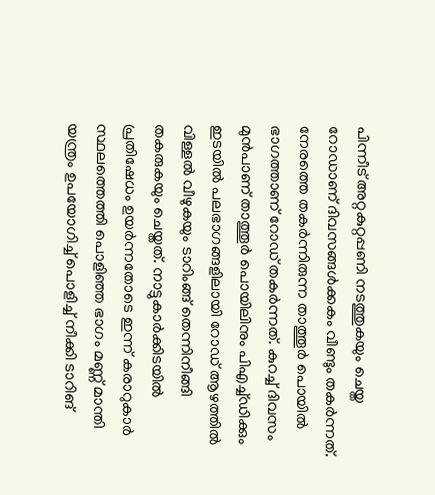പിന്നീട് അറ്റകുറ്റപ്പണി നടത്തുകയും ചെയ്ത റോഡാണ് ദിവസങ്ങള്‍ക്കകം വീണ്ടും തകര്‍ന്നത്. നേരത്തെ തകര്‍ന്നിരുന്ന താത്തൂര്‍ പൊയില്‍ ഭാഗത്താണ് റോഡ് തകര്‍ന്നത്. കുറച്ച് ദിവസം മുന്‍പാണ് താത്തൂര്‍ പൊയിലിനും പിഎച്ച്ഡിക്കും ഇടയില്‍ പലഭാഗങ്ങളിലായി റോഡ് ആഴത്തില്‍ വിള്ളല്‍ വീഴുകയും ടാറിംങ്ങ് തെന്നിനീങ്ങി തകരുകയും ചെയ്തത്. നാട്ടുകാര്‍ക്കിടയില്‍ പ്രതിഷേധം ഉയര്‍ന്നതോടെ ഇന്ന് കരാറുകാര്‍ സ്ഥലത്തെത്തി പൊളിഞ്ഞ ഭാഗം മണ്ണ് മാന്തി യന്ത്രം ഉപയോഗിച്ച് പൊളിച്ച് നീക്കി ടാറിങ്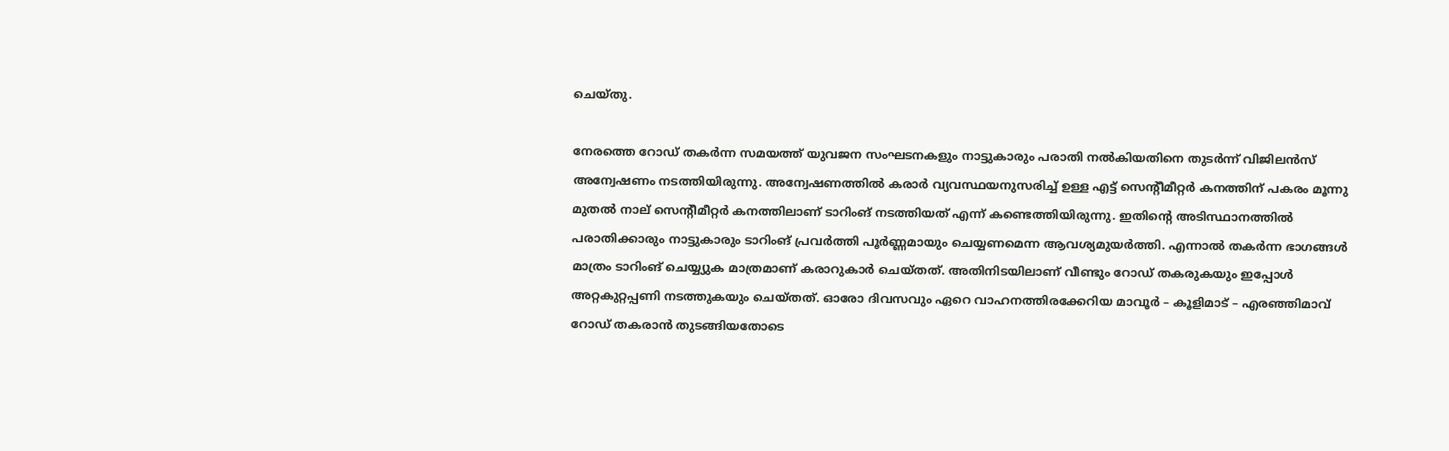ചെയ്തു.

നേരത്തെ റോഡ് തകര്‍ന്ന സമയത്ത് യുവജന സംഘടനകളും നാട്ടുകാരും പരാതി നല്‍കിയതിനെ തുടര്‍ന്ന് വിജിലന്‍സ് അന്വേഷണം നടത്തിയിരുന്നു. അന്വേഷണത്തില്‍ കരാര്‍ വ്യവസ്ഥയനുസരിച്ച് ഉള്ള എട്ട് സെന്റീമീറ്റര്‍ കനത്തിന് പകരം മൂന്നു മുതല്‍ നാല് സെന്റീമീറ്റര്‍ കനത്തിലാണ് ടാറിംങ് നടത്തിയത് എന്ന് കണ്ടെത്തിയിരുന്നു. ഇതിന്റെ അടിസ്ഥാനത്തില്‍ പരാതിക്കാരും നാട്ടുകാരും ടാറിംങ് പ്രവര്‍ത്തി പൂര്‍ണ്ണമായും ചെയ്യണമെന്ന ആവശ്യമുയര്‍ത്തി. എന്നാല്‍ തകര്‍ന്ന ഭാഗങ്ങള്‍ മാത്രം ടാറിംങ് ചെയ്യ്യുക മാത്രമാണ് കരാറുകാര്‍ ചെയ്തത്. അതിനിടയിലാണ് വീണ്ടും റോഡ് തകരുകയും ഇപ്പോള്‍ അറ്റകുറ്റപ്പണി നടത്തുകയും ചെയ്തത്. ഓരോ ദിവസവും ഏറെ വാഹനത്തിരക്കേറിയ മാവൂര്‍ – കൂളിമാട് – എരഞ്ഞിമാവ് റോഡ് തകരാന്‍ തുടങ്ങിയതോടെ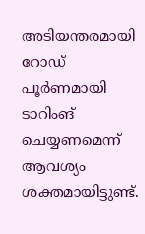അടിയന്തരമായി റോഡ് പൂര്‍ണമായി ടാറിംങ് ചെയ്യണമെന്ന് ആവശ്യം ശക്തമായിട്ടുണ്ട്.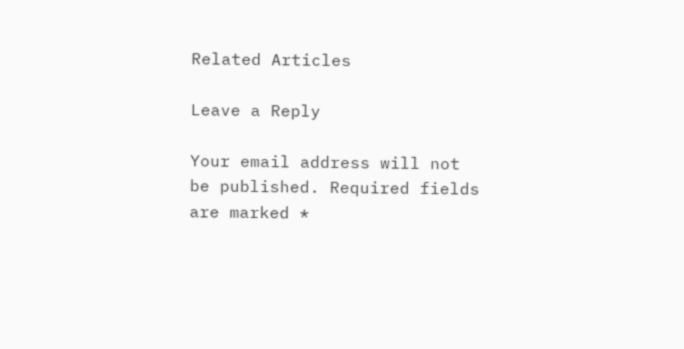Related Articles

Leave a Reply

Your email address will not be published. Required fields are marked *